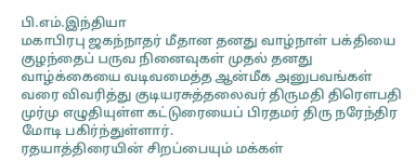பி.எம்.இந்தியா
மகாபிரபு ஜகந்நாதர் மீதான தனது வாழ்நாள் பக்தியை குழந்தைப் பருவ நினைவுகள் முதல் தனது வாழ்க்கையை வடிவமைத்த ஆன்மீக அனுபவங்கள் வரை விவரித்து குடியரசுத்தலைவர் திருமதி திரௌபதி முர்மு எழுதியுள்ள கட்டுரையைப் பிரதமர் திரு நரேந்திர மோடி பகிர்ந்துள்ளார்.
ரதயாத்திரையின் சிறப்பையும் மக்கள்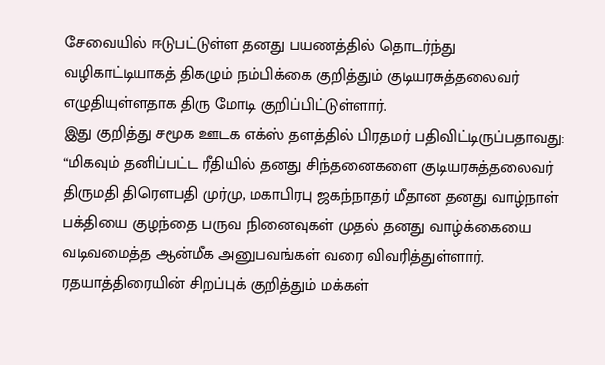சேவையில் ஈடுபட்டுள்ள தனது பயணத்தில் தொடர்ந்து வழிகாட்டியாகத் திகழும் நம்பிக்கை குறித்தும் குடியரசுத்தலைவர் எழுதியுள்ளதாக திரு மோடி குறிப்பிட்டுள்ளார்.
இது குறித்து சமூக ஊடக எக்ஸ் தளத்தில் பிரதமர் பதிவிட்டிருப்பதாவது:
“மிகவும் தனிப்பட்ட ரீதியில் தனது சிந்தனைகளை குடியரசுத்தலைவர் திருமதி திரௌபதி முர்மு, மகாபிரபு ஜகந்நாதர் மீதான தனது வாழ்நாள் பக்தியை குழந்தை பருவ நினைவுகள் முதல் தனது வாழ்க்கையை வடிவமைத்த ஆன்மீக அனுபவங்கள் வரை விவரித்துள்ளார்.
ரதயாத்திரையின் சிறப்புக் குறித்தும் மக்கள்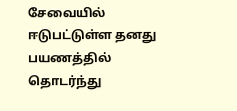சேவையில் ஈடுபட்டுள்ள தனது பயணத்தில் தொடர்ந்து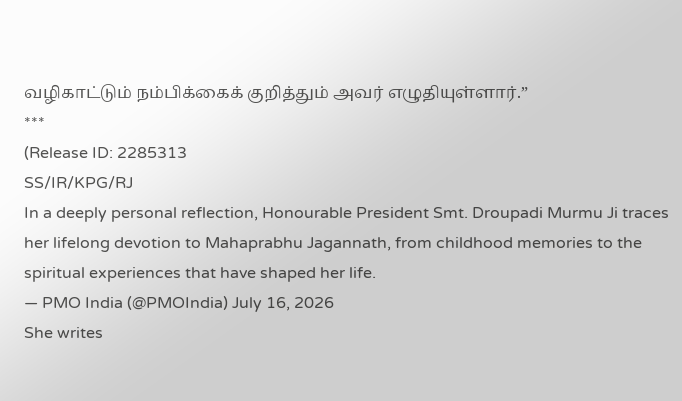வழிகாட்டும் நம்பிக்கைக் குறித்தும் அவர் எழுதியுள்ளார்.”
***
(Release ID: 2285313
SS/IR/KPG/RJ
In a deeply personal reflection, Honourable President Smt. Droupadi Murmu Ji traces her lifelong devotion to Mahaprabhu Jagannath, from childhood memories to the spiritual experiences that have shaped her life.
— PMO India (@PMOIndia) July 16, 2026
She writes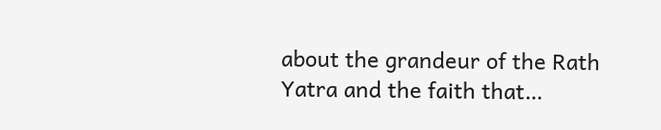about the grandeur of the Rath Yatra and the faith that…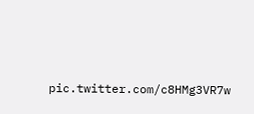pic.twitter.com/c8HMg3VR7w